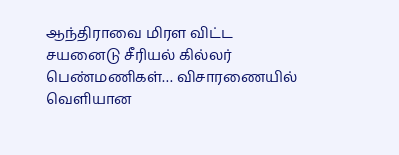ஆந்திராவை மிரள விட்ட சயனைடு சீரியல் கில்லர் பெண்மணிகள்… விசாரணையில் வெளியான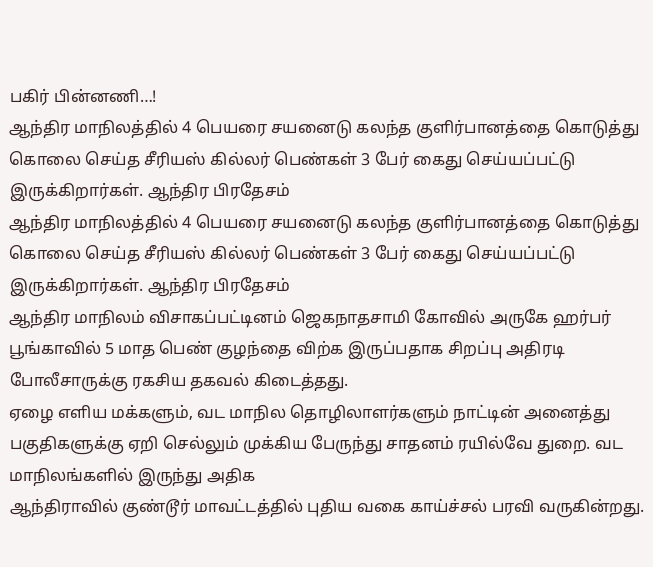பகிர் பின்னணி…!
ஆந்திர மாநிலத்தில் 4 பெயரை சயனைடு கலந்த குளிர்பானத்தை கொடுத்து கொலை செய்த சீரியஸ் கில்லர் பெண்கள் 3 பேர் கைது செய்யப்பட்டு இருக்கிறார்கள். ஆந்திர பிரதேசம்
ஆந்திர மாநிலத்தில் 4 பெயரை சயனைடு கலந்த குளிர்பானத்தை கொடுத்து கொலை செய்த சீரியஸ் கில்லர் பெண்கள் 3 பேர் கைது செய்யப்பட்டு இருக்கிறார்கள். ஆந்திர பிரதேசம்
ஆந்திர மாநிலம் விசாகப்பட்டினம் ஜெகநாதசாமி கோவில் அருகே ஹர்பர் பூங்காவில் 5 மாத பெண் குழந்தை விற்க இருப்பதாக சிறப்பு அதிரடி போலீசாருக்கு ரகசிய தகவல் கிடைத்தது.
ஏழை எளிய மக்களும், வட மாநில தொழிலாளர்களும் நாட்டின் அனைத்து பகுதிகளுக்கு ஏறி செல்லும் முக்கிய பேருந்து சாதனம் ரயில்வே துறை. வட மாநிலங்களில் இருந்து அதிக
ஆந்திராவில் குண்டூர் மாவட்டத்தில் புதிய வகை காய்ச்சல் பரவி வருகின்றது.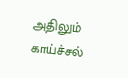அதிலும் காய்ச்சல்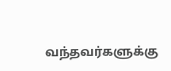வந்தவர்களுக்கு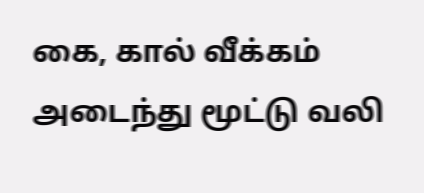கை, கால் வீக்கம் அடைந்து மூட்டு வலி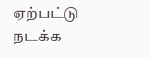ஏற்பட்டு நடக்க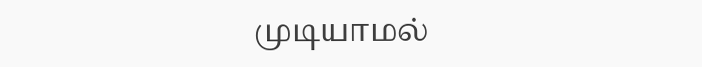முடியாமல்